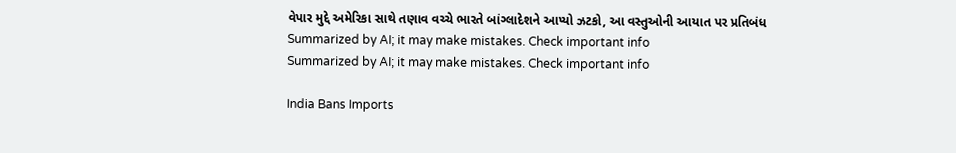વેપાર મુદ્દે અમેરિકા સાથે તણાવ વચ્ચે ભારતે બાંગ્લાદેશને આપ્યો ઝટકો, આ વસ્તુઓની આયાત પર પ્રતિબંધ
Summarized by AI; it may make mistakes. Check important info
Summarized by AI; it may make mistakes. Check important info

India Bans Imports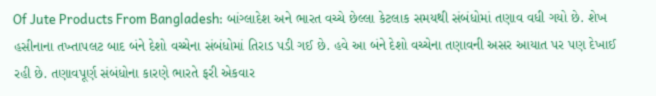Of Jute Products From Bangladesh: બાંગ્લાદેશ અને ભારત વચ્ચે છેલ્લા કેટલાક સમયથી સંબંધોમાં તણાવ વધી ગયો છે. શેખ હસીનાના તખ્તાપલટ બાદ બંને દેશો વચ્ચેના સંબંધોમાં તિરાડ પડી ગઈ છે. હવે આ બંને દેશો વચ્ચેના તણાવની અસર આયાત પર પણ દેખાઈ રહી છે. તણાવપૂર્ણ સંબંધોના કારણે ભારતે ફરી એકવાર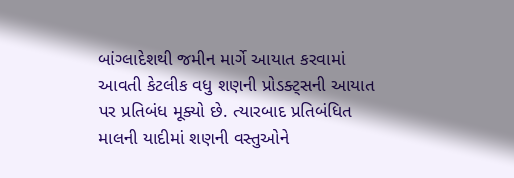બાંગ્લાદેશથી જમીન માર્ગે આયાત કરવામાં આવતી કેટલીક વધુ શણની પ્રોડક્ટ્સની આયાત પર પ્રતિબંધ મૂક્યો છે. ત્યારબાદ પ્રતિબંધિત માલની યાદીમાં શણની વસ્તુઓને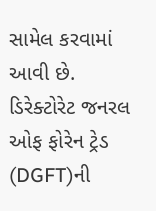સામેલ કરવામાં આવી છે.
ડિરેક્ટોરેટ જનરલ ઓફ ફોરેન ટ્રેડ (DGFT)ની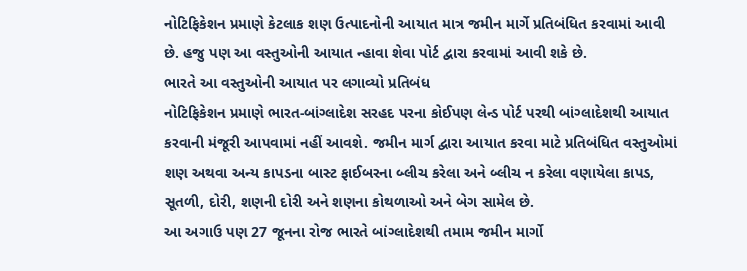નોટિફિકેશન પ્રમાણે કેટલાક શણ ઉત્પાદનોની આયાત માત્ર જમીન માર્ગે પ્રતિબંધિત કરવામાં આવી છે. હજુ પણ આ વસ્તુઓની આયાત ન્હાવા શેવા પોર્ટ દ્વારા કરવામાં આવી શકે છે.
ભારતે આ વસ્તુઓની આયાત પર લગાવ્યો પ્રતિબંધ
નોટિફિકેશન પ્રમાણે ભારત-બાંગ્લાદેશ સરહદ પરના કોઈપણ લેન્ડ પોર્ટ પરથી બાંગ્લાદેશથી આયાત કરવાની મંજૂરી આપવામાં નહીં આવશે. જમીન માર્ગ દ્વારા આયાત કરવા માટે પ્રતિબંધિત વસ્તુઓમાં શણ અથવા અન્ય કાપડના બાસ્ટ ફાઈબરના બ્લીચ કરેલા અને બ્લીચ ન કરેલા વણાયેલા કાપડ, સૂતળી, દોરી, શણની દોરી અને શણના કોથળાઓ અને બેગ સામેલ છે.
આ અગાઉ પણ 27 જૂનના રોજ ભારતે બાંગ્લાદેશથી તમામ જમીન માર્ગો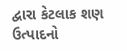દ્વારા કેટલાક શણ ઉત્પાદનો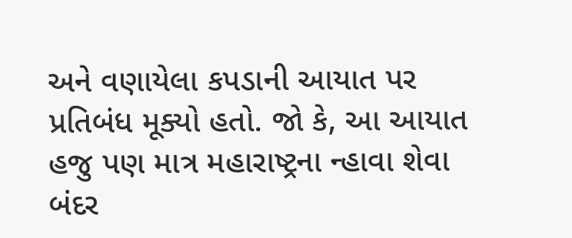અને વણાયેલા કપડાની આયાત પર પ્રતિબંધ મૂક્યો હતો. જો કે, આ આયાત હજુ પણ માત્ર મહારાષ્ટ્રના ન્હાવા શેવા બંદર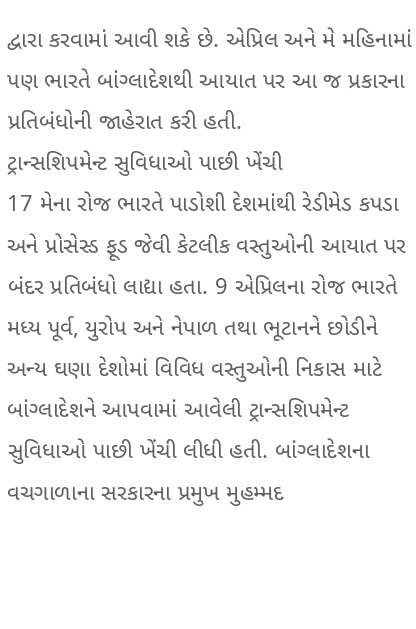દ્વારા કરવામાં આવી શકે છે. એપ્રિલ અને મે મહિનામાં પણ ભારતે બાંગ્લાદેશથી આયાત પર આ જ પ્રકારના પ્રતિબંધોની જાહેરાત કરી હતી.
ટ્રાન્સશિપમેન્ટ સુવિધાઓ પાછી ખેંચી
17 મેના રોજ ભારતે પાડોશી દેશમાંથી રેડીમેડ કપડા અને પ્રોસેસ્ડ ફૂડ જેવી કેટલીક વસ્તુઓની આયાત પર બંદર પ્રતિબંધો લાદ્યા હતા. 9 એપ્રિલના રોજ ભારતે મધ્ય પૂર્વ, યુરોપ અને નેપાળ તથા ભૂટાનને છોડીને અન્ય ઘણા દેશોમાં વિવિધ વસ્તુઓની નિકાસ માટે બાંગ્લાદેશને આપવામાં આવેલી ટ્રાન્સશિપમેન્ટ સુવિધાઓ પાછી ખેંચી લીધી હતી. બાંગ્લાદેશના વચગાળાના સરકારના પ્રમુખ મુહમ્મદ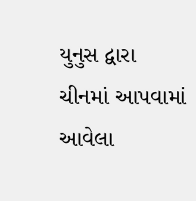યુનુસ દ્વારા ચીનમાં આપવામાં આવેલા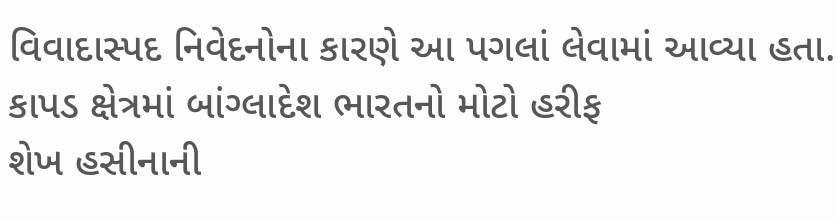વિવાદાસ્પદ નિવેદનોના કારણે આ પગલાં લેવામાં આવ્યા હતા.
કાપડ ક્ષેત્રમાં બાંગ્લાદેશ ભારતનો મોટો હરીફ
શેખ હસીનાની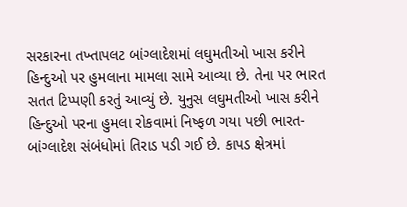સરકારના તખ્તાપલટ બાંગ્લાદેશમાં લઘુમતીઓ ખાસ કરીને હિન્દુઓ પર હુમલાના મામલા સામે આવ્યા છે. તેના પર ભારત સતત ટિપ્પણી કરતું આવ્યું છે. યુનુસ લઘુમતીઓ ખાસ કરીને હિન્દુઓ પરના હુમલા રોકવામાં નિષ્ફળ ગયા પછી ભારત-બાંગ્લાદેશ સંબંધોમાં તિરાડ પડી ગઈ છે. કાપડ ક્ષેત્રમાં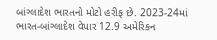બાંગ્લાદેશ ભારતનો મોટો હરીફ છે. 2023-24માં ભારત-બાંગ્લાદેશ વેપાર 12.9 અમેરિકન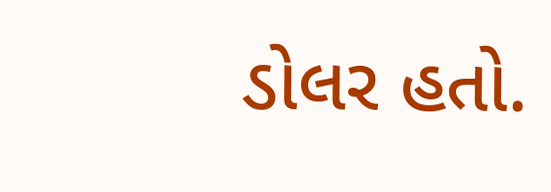ડોલર હતો.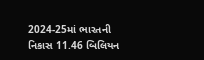2024-25માં ભારતની નિકાસ 11.46 બિલિયન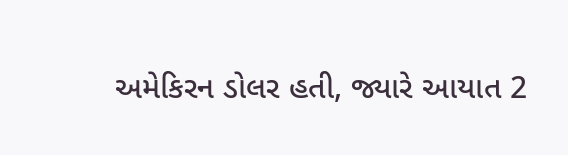અમેકિરન ડોલર હતી, જ્યારે આયાત 2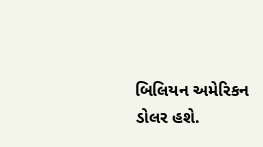બિલિયન અમેરિકન ડોલર હશે.